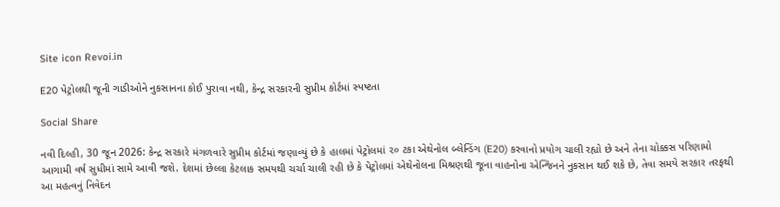Site icon Revoi.in

E20 પેટ્રોલથી જૂની ગાડીઓને નુકસાનના કોઈ પુરાવા નથી, કેન્દ્ર સરકારની સુપ્રીમ કોર્ટમાં સ્પષ્ટતા

Social Share

નવી દિલ્હી, 30 જૂન 2026: કેન્દ્ર સરકારે મંગળવારે સુપ્રીમ કોર્ટમાં જણાવ્યું છે કે હાલમાં પેટ્રોલમાં ૨૦ ટકા એથેનોલ બ્લેન્ડિંગ (E20) કરવાનો પ્રયોગ ચાલી રહ્યો છે અને તેના ચોક્કસ પરિણામો આગામી વર્ષ સુધીમાં સામે આવી જશે. દેશમાં છેલ્લા કેટલાક સમયથી ચર્ચા ચાલી રહી છે કે પેટ્રોલમાં એથેનોલના મિશ્રણથી જૂના વાહનોના એન્જિનને નુકસાન થઈ શકે છે, તેવા સમયે સરકાર તરફથી આ મહત્વનું નિવેદન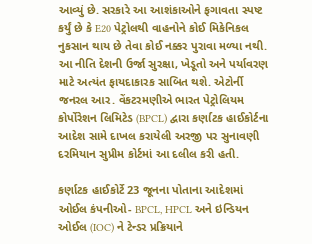આવ્યું છે. સરકારે આ આશંકાઓને ફગાવતા સ્પષ્ટ કર્યું છે કે E20 પેટ્રોલથી વાહનોને કોઈ મિકેનિકલ નુકસાન થાય છે તેવા કોઈ નક્કર પુરાવા મળ્યા નથી. આ નીતિ દેશની ઉર્જા સુરક્ષા, ખેડૂતો અને પર્યાવરણ માટે અત્યંત ફાયદાકારક સાબિત થશે. એટોર્ની જનરલ આર. વેંકટરમણીએ ભારત પેટ્રોલિયમ કોર્પોરેશન લિમિટેડ (BPCL) દ્વારા કર્ણાટક હાઈકોર્ટના આદેશ સામે દાખલ કરાયેલી અરજી પર સુનાવણી દરમિયાન સુપ્રીમ કોર્ટમાં આ દલીલ કરી હતી.

કર્ણાટક હાઈકોર્ટે 23 જૂનના પોતાના આદેશમાં ઓઈલ કંપનીઓ- BPCL, HPCL અને ઇન્ડિયન ઓઈલ (IOC) ને ટેન્ડર પ્રક્રિયાને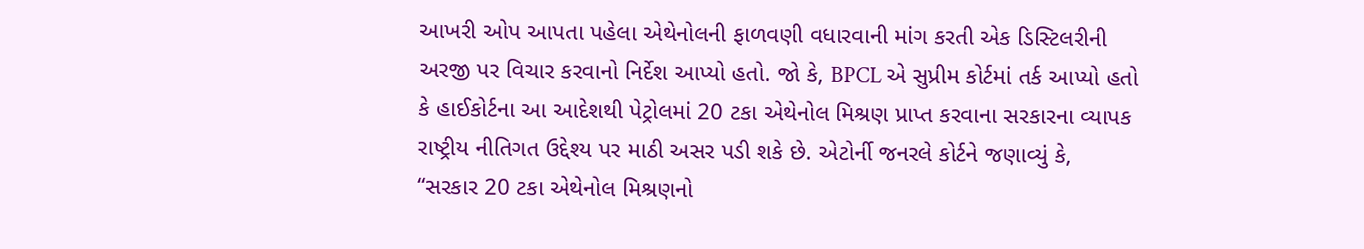આખરી ઓપ આપતા પહેલા એથેનોલની ફાળવણી વધારવાની માંગ કરતી એક ડિસ્ટિલરીની અરજી પર વિચાર કરવાનો નિર્દેશ આપ્યો હતો. જો કે, BPCL એ સુપ્રીમ કોર્ટમાં તર્ક આપ્યો હતો કે હાઈકોર્ટના આ આદેશથી પેટ્રોલમાં 20 ટકા એથેનોલ મિશ્રણ પ્રાપ્ત કરવાના સરકારના વ્યાપક રાષ્ટ્રીય નીતિગત ઉદ્દેશ્ય પર માઠી અસર પડી શકે છે. એટોર્ની જનરલે કોર્ટને જણાવ્યું કે, “સરકાર 20 ટકા એથેનોલ મિશ્રણનો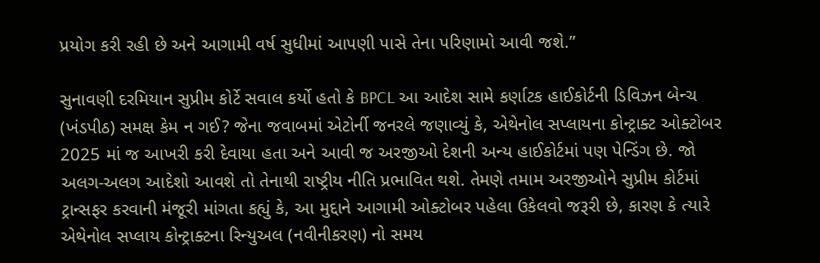પ્રયોગ કરી રહી છે અને આગામી વર્ષ સુધીમાં આપણી પાસે તેના પરિણામો આવી જશે.”

સુનાવણી દરમિયાન સુપ્રીમ કોર્ટે સવાલ કર્યો હતો કે BPCL આ આદેશ સામે કર્ણાટક હાઈકોર્ટની ડિવિઝન બેન્ચ (ખંડપીઠ) સમક્ષ કેમ ન ગઈ? જેના જવાબમાં એટોર્ની જનરલે જણાવ્યું કે, એથેનોલ સપ્લાયના કોન્ટ્રાક્ટ ઓક્ટોબર 2025 માં જ આખરી કરી દેવાયા હતા અને આવી જ અરજીઓ દેશની અન્ય હાઈકોર્ટમાં પણ પેન્ડિંગ છે. જો અલગ-અલગ આદેશો આવશે તો તેનાથી રાષ્ટ્રીય નીતિ પ્રભાવિત થશે. તેમણે તમામ અરજીઓને સુપ્રીમ કોર્ટમાં ટ્રાન્સફર કરવાની મંજૂરી માંગતા કહ્યું કે, આ મુદ્દાને આગામી ઓક્ટોબર પહેલા ઉકેલવો જરૂરી છે, કારણ કે ત્યારે એથેનોલ સપ્લાય કોન્ટ્રાક્ટના રિન્યુઅલ (નવીનીકરણ) નો સમય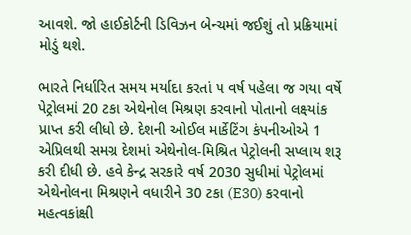આવશે. જો હાઈકોર્ટની ડિવિઝન બેન્ચમાં જઈશું તો પ્રક્રિયામાં મોડું થશે.

ભારતે નિર્ધારિત સમય મર્યાદા કરતાં ૫ વર્ષ પહેલા જ ગયા વર્ષે પેટ્રોલમાં 20 ટકા એથેનોલ મિશ્રણ કરવાનો પોતાનો લક્ષ્યાંક પ્રાપ્ત કરી લીધો છે. દેશની ઓઈલ માર્કેટિંગ કંપનીઓએ 1 એપ્રિલથી સમગ્ર દેશમાં એથેનોલ-મિશ્રિત પેટ્રોલની સપ્લાય શરૂ કરી દીધી છે. હવે કેન્દ્ર સરકારે વર્ષ 2030 સુધીમાં પેટ્રોલમાં એથેનોલના મિશ્રણને વધારીને 30 ટકા (E30) કરવાનો મહત્વકાંક્ષી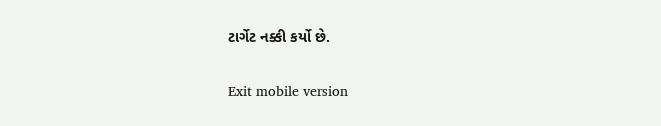ટાર્ગેટ નક્કી કર્યો છે.

Exit mobile version